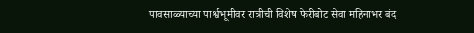पावसाळ्याच्या पार्श्वभूमीवर रात्रीची विशेष फेरीबोट सेवा महिनाभर बंद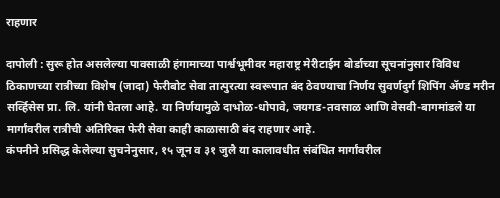राहणार

दापोली : सुरू होत असलेल्या पावसाळी हंगामाच्या पार्श्वभूमीवर महाराष्ट्र मेरीटाईम बोर्डाच्या सूचनांनुसार विविध ठिकाणच्या रात्रीच्या विशेष (जादा) फेरीबोट सेवा तात्पुरत्या स्वरूपात बंद ठेवण्याचा निर्णय सुवर्णदुर्ग शिपिंग ॲण्ड मरीन सर्व्हिसेस प्रा. लि. यांनी घेतला आहे. या निर्णयामुळे दाभोळ-धोपावे, जयगड-तवसाळ आणि वेसवी-बागमांडले या मार्गांवरील रात्रीची अतिरिक्त फेरी सेवा काही काळासाठी बंद राहणार आहे.
कंपनीने प्रसिद्ध केलेल्या सुचनेनुसार, १५ जून व ३१ जुलै या कालावधीत संबंधित मार्गांवरील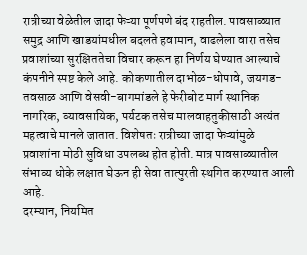रात्रीच्या वेळेतील जादा फेऱ्या पूर्णपणे बंद राहतील. पावसाळ्यात समुद्र आणि खाडयांमधील बदलते हवामान, वाढलेला वारा तसेच प्रवाशांच्या सुरक्षिततेचा विचार करून हा निर्णय घेण्यात आल्याचे कंपनीने स्पष्ट केले आहे. कोकणातील दाभोळ-धोपावे, जयगड-तवसाळ आणि वेसवी-बागमांडले हे फेरीबोट मार्ग स्थानिक नागरिक, व्यावसायिक, पर्यटक तसेच मालवाहतुकीसाठी अत्यंत महत्वाचे मानले जातात. विशेषतः रात्रीच्या जादा फेऱ्यांमुळे प्रवाशांना मोठी सुविधा उपलब्ध होत होती. मात्र पावसाळ्यातील संभाव्य धोके लक्षात घेऊन ही सेवा तात्पुरती स्थगित करण्यात आली आहे.
दरम्यान, नियमित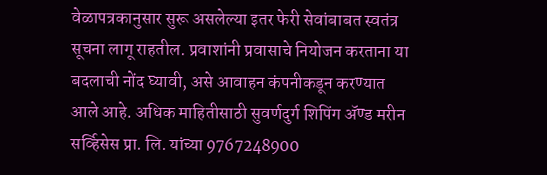वेळापत्रकानुसार सुरू असलेल्या इतर फेरी सेवांबाबत स्वतंत्र सूचना लागू राहतील. प्रवाशांनी प्रवासाचे नियोजन करताना या बदलाची नोंद घ्यावी, असे आवाहन कंपनीकडून करण्यात आले आहे. अधिक माहितीसाठी सुवर्णदुर्ग शिपिंग ॲण्ड मरीन सर्व्हिसेस प्रा. लि. यांच्या 9767248900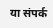या संपर्क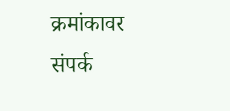क्रमांकावर संपर्क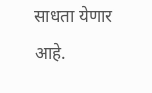साधता येणार आहे.